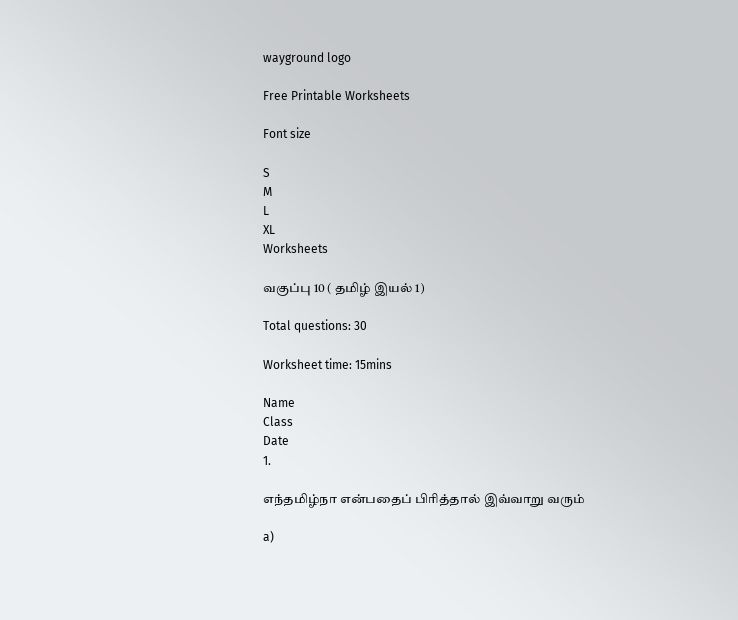wayground logo

Free Printable Worksheets

Font size

S
M
L
XL
Worksheets

வகுப்பு 10 ( தமிழ் இயல் 1)

Total questions: 30

Worksheet time: 15mins

Name
Class
Date
1.

எந்தமிழ்நா என்பதைப் பிரித்தால் இவ்வாறு வரும்

a)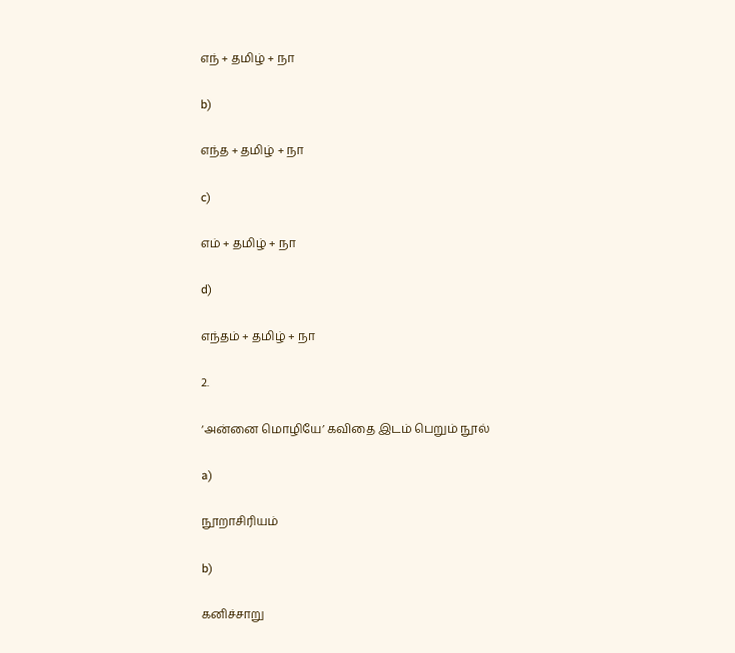எந் + தமிழ் + நா

b)

எந்த + தமிழ் + நா

c)

எம் + தமிழ் + நா

d)

எந்தம் + தமிழ் + நா

2.

‘அன்னை மொழியே’ கவிதை இடம் பெறும் நூல்

a)

நூறாசிரியம்

b)

கனிச்சாறு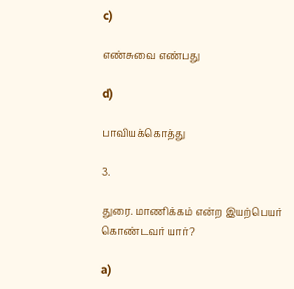c)

எண்சுவை எண்பது

d)

பாவியக்கொத்து

3.

துரை. மாணிக்கம் என்ற இயற்பெயர் கொண்டவர் யார்?

a)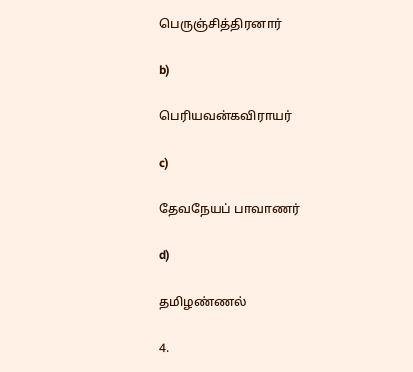பெருஞ்சித்திரனார்

b)

பெரியவன்கவிராயர்

c)

தேவநேயப் பாவாணர்

d)

தமிழண்ணல்

4.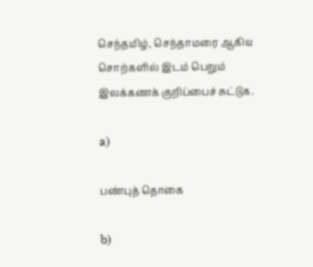செந்தமிழ், செந்தாமரை ஆகிய சொற்களில் இடம் பெறும் இலக்கணக் குறிப்பைச் சுட்டுக.

a)

பண்புத் தொகை

b)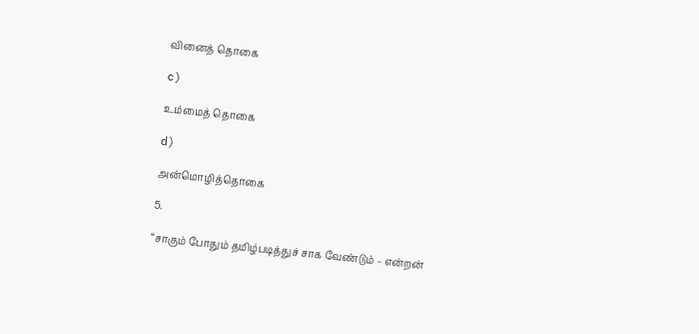வினைத் தொகை

c)

உம்மைத் தொகை

d)

அன்மொழித்தொகை

5.

“சாகும் போதும் தமிழ்படித்துச் சாக வேண்டும் – என்றன்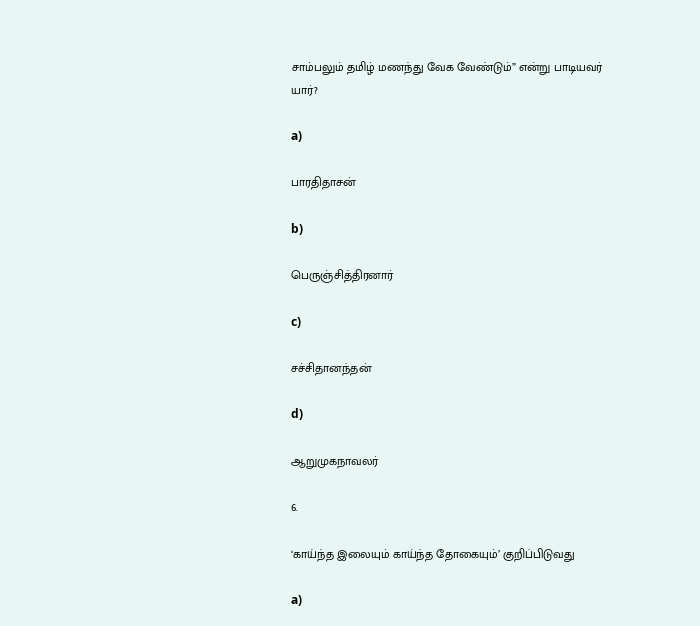சாம்பலும் தமிழ் மணந்து வேக வேண்டும்” என்று பாடியவர் யார்?

a)

பாரதிதாசன்

b)

பெருஞ்சித்திரனார்

c)

சச்சிதானந்தன்

d)

ஆறுமுகநாவலர்

6.

‘காய்ந்த இலையும் காய்ந்த தோகையும்’ குறிப்பிடுவது

a)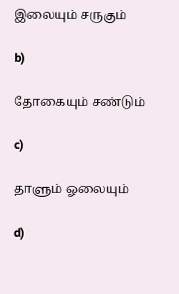இலையும் சருகும்

b)

தோகையும் சண்டும்

c)

தாளும் ஓலையும்

d)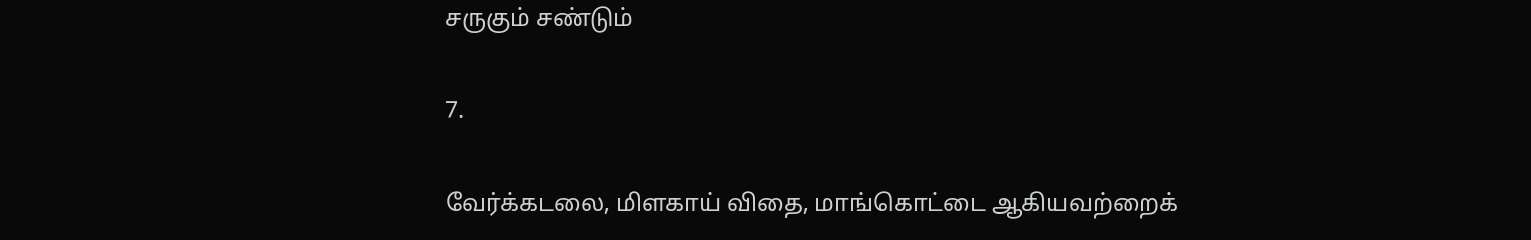சருகும் சண்டும்

7.

வேர்க்கடலை, மிளகாய் விதை, மாங்கொட்டை ஆகியவற்றைக்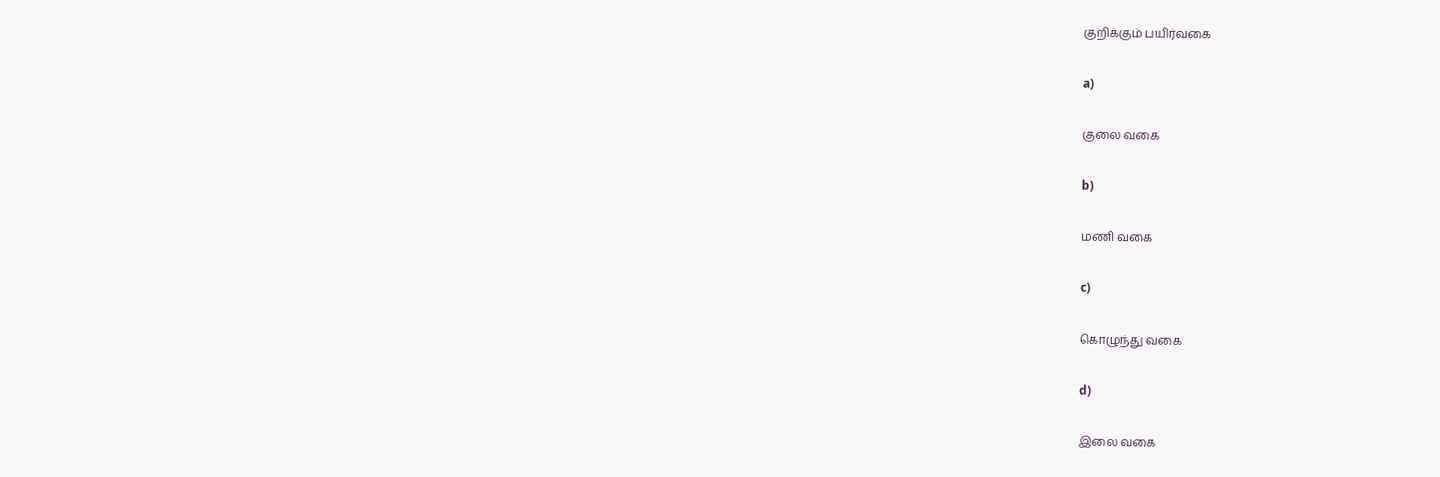குறிக்கும் பயிர்வகை

a)

குலை வகை

b)

மணி வகை

c)

கொழுந்து வகை

d)

இலை வகை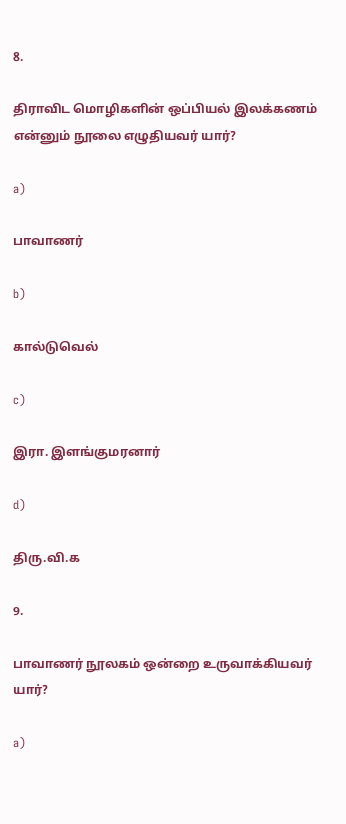8.

திராவிட மொழிகளின் ஒப்பியல் இலக்கணம் என்னும் நூலை எழுதியவர் யார்?

a)

பாவாணர்

b)

கால்டுவெல்

c)

இரா. இளங்குமரனார்

d)

திரு.வி.க

9.

பாவாணர் நூலகம் ஒன்றை உருவாக்கியவர் யார்?

a)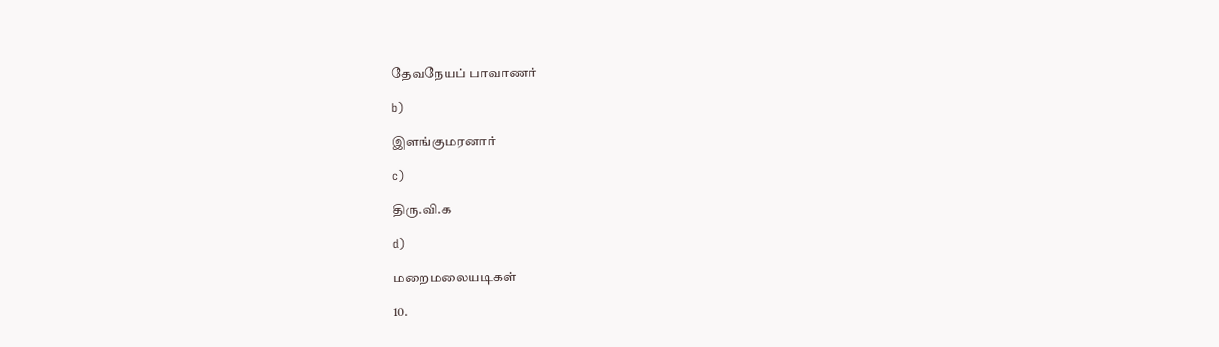தேவநேயப் பாவாணர்

b)

இளங்குமரனார்

c)

திரு.வி.க

d)

மறைமலையடிகள்

10.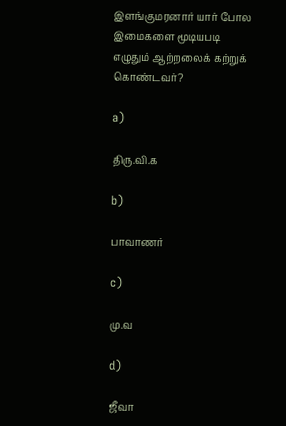இளங்குமரனார் யார் போல இமைகளை மூடியபடி எழுதும் ஆற்றலைக் கற்றுக் கொண்டவர்?

a)

திரு.வி.க

b)

பாவாணர்

c)

மு.வ

d)

ஜீவா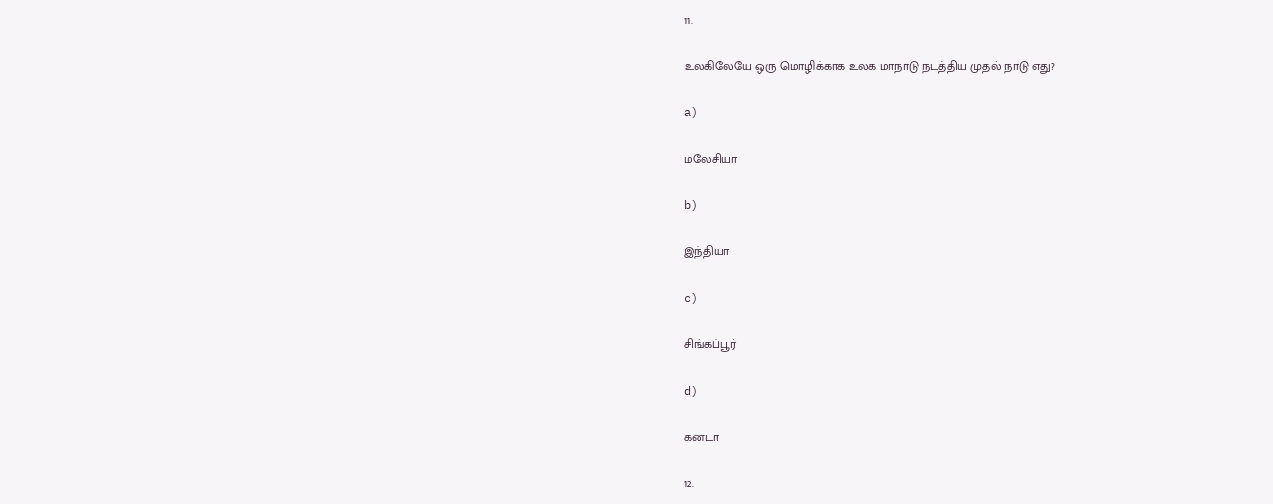11.

உலகிலேயே ஒரு மொழிக்காக உலக மாநாடு நடத்திய முதல் நாடு எது?

a)

மலேசியா

b)

இந்தியா

c)

சிங்கப்பூர்

d)

கனடா

12.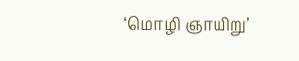‘மொழி ஞாயிறு’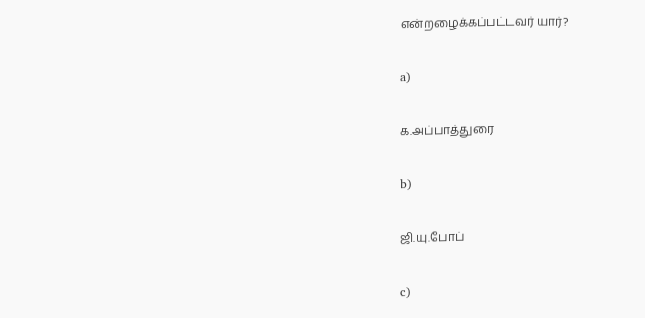என்றழைக்கப்பட்டவர் யார்?

a)

க.அப்பாத்துரை

b)

ஜி.யு.போப்

c)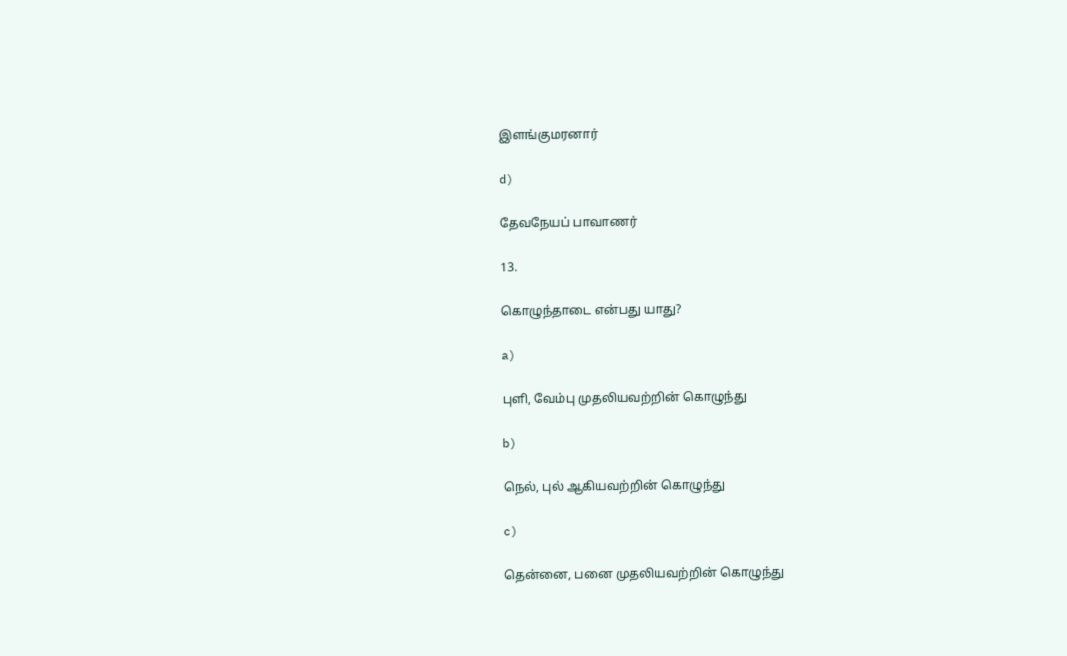இளங்குமரனார்

d)

தேவநேயப் பாவாணர்

13.

கொழுந்தாடை என்பது யாது?

a)

புளி, வேம்பு முதலியவற்றின் கொழுந்து

b)

நெல், புல் ஆகியவற்றின் கொழுந்து

c)

தென்னை, பனை முதலியவற்றின் கொழுந்து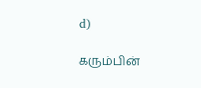d)

கரும்பின்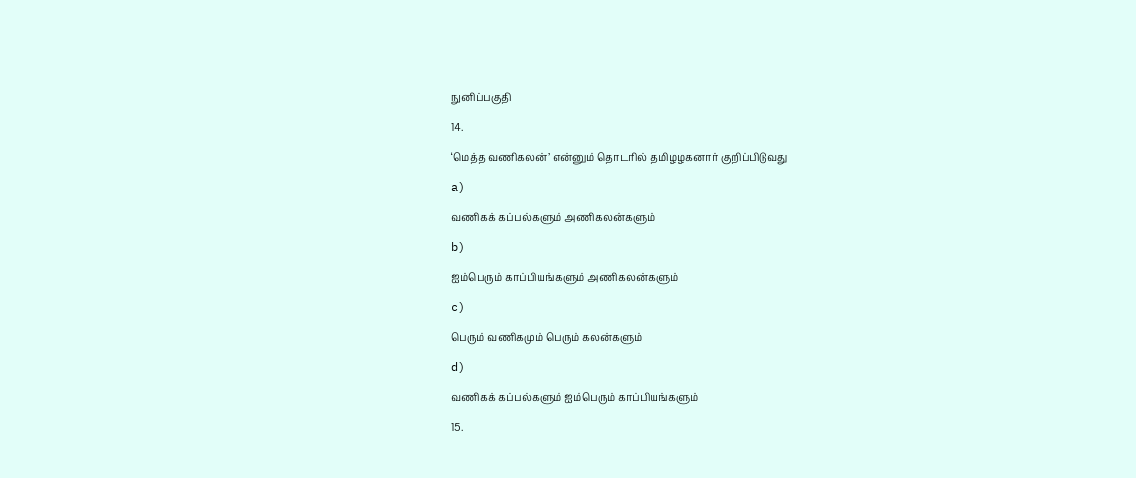நுனிப்பகுதி

14.

‘மெத்த வணிகலன்’ என்னும் தொடரில் தமிழழகனார் குறிப்பிடுவது

a)

வணிகக் கப்பல்களும் அணிகலன்களும்

b)

ஐம்பெரும் காப்பியங்களும் அணிகலன்களும்

c)

பெரும் வணிகமும் பெரும் கலன்களும்

d)

வணிகக் கப்பல்களும் ஐம்பெரும் காப்பியங்களும்

15.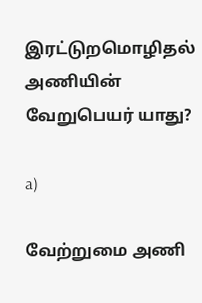இரட்டுறமொழிதல் அணியின் வேறுபெயர் யாது?

a)

வேற்றுமை அணி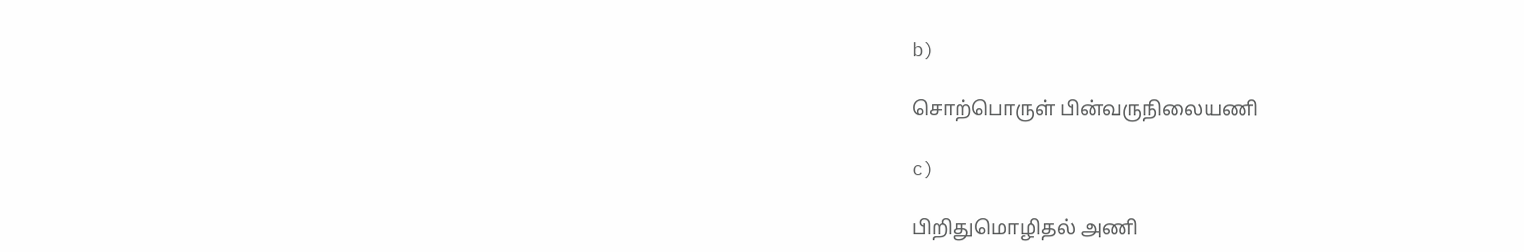b)

சொற்பொருள் பின்வருநிலையணி

c)

பிறிதுமொழிதல் அணி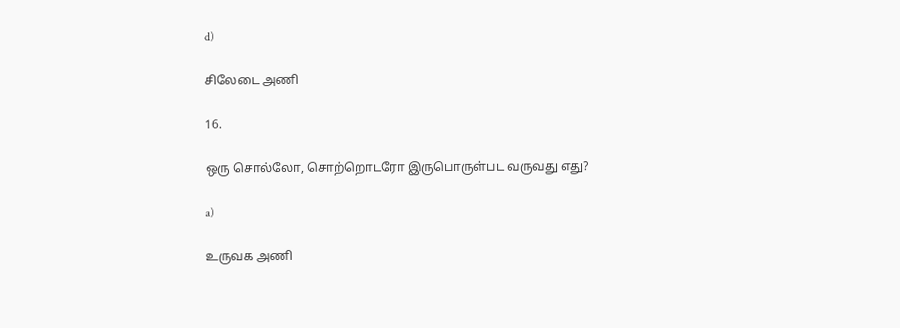d)

சிலேடை அணி

16.

ஒரு சொல்லோ, சொற்றொடரோ இருபொருள்பட வருவது எது?

a)

உருவக அணி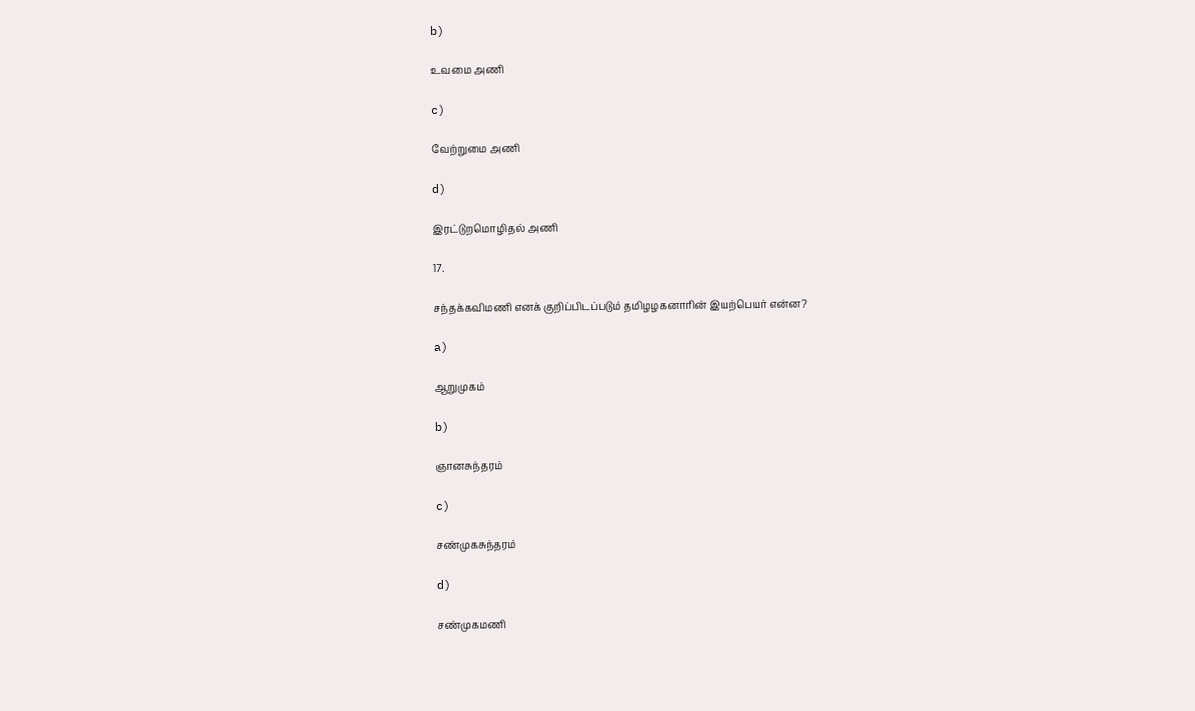b)

உவமை அணி

c)

வேற்றுமை அணி

d)

இரட்டுறமொழிதல் அணி

17.

சந்தக்கவிமணி எனக் குறிப்பிடப்படும் தமிழழகனாரின் இயற்பெயர் என்ன?

a)

ஆறுமுகம்

b)

ஞானசுந்தரம்

c)

சண்முகசுந்தரம்

d)

சண்முகமணி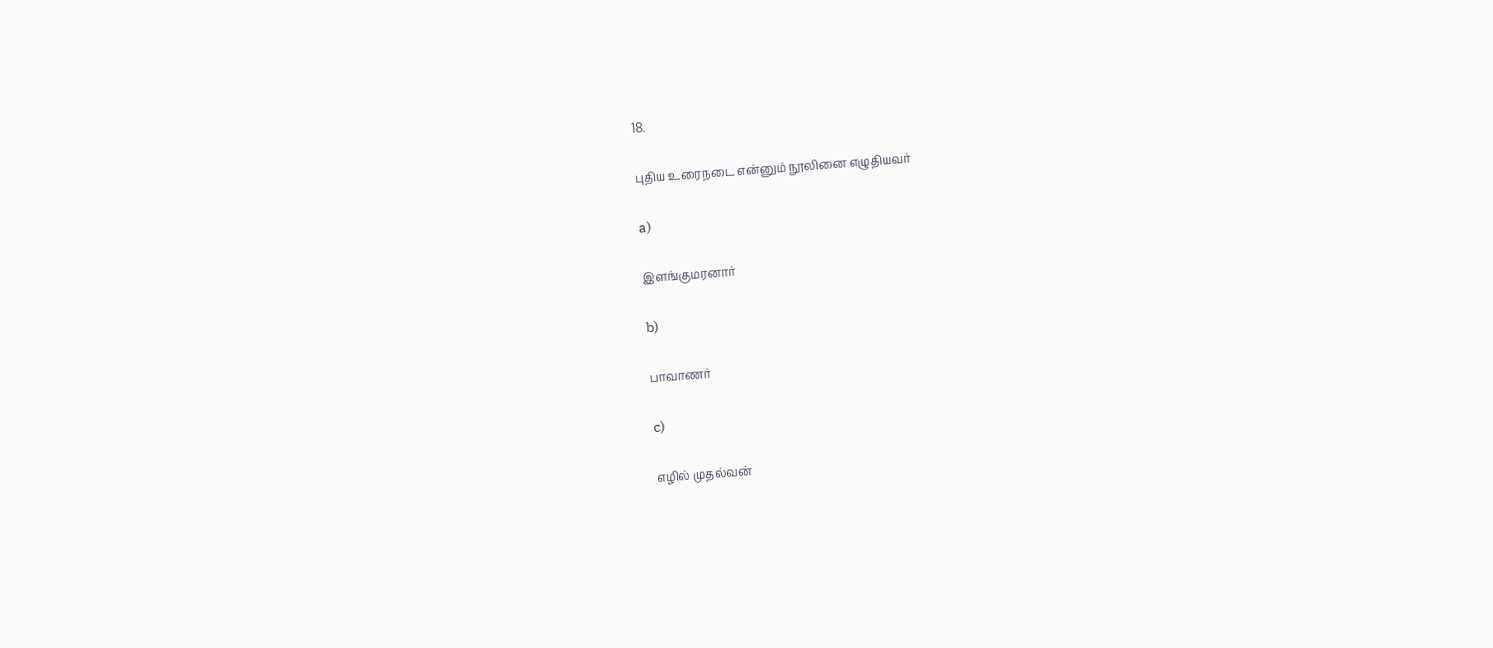18.

புதிய உரைநடை என்னும் நூலினை எழுதியவர்

a)

இளங்குமரனார்

b)

பாவாணர்

c)

எழில் முதல்வன்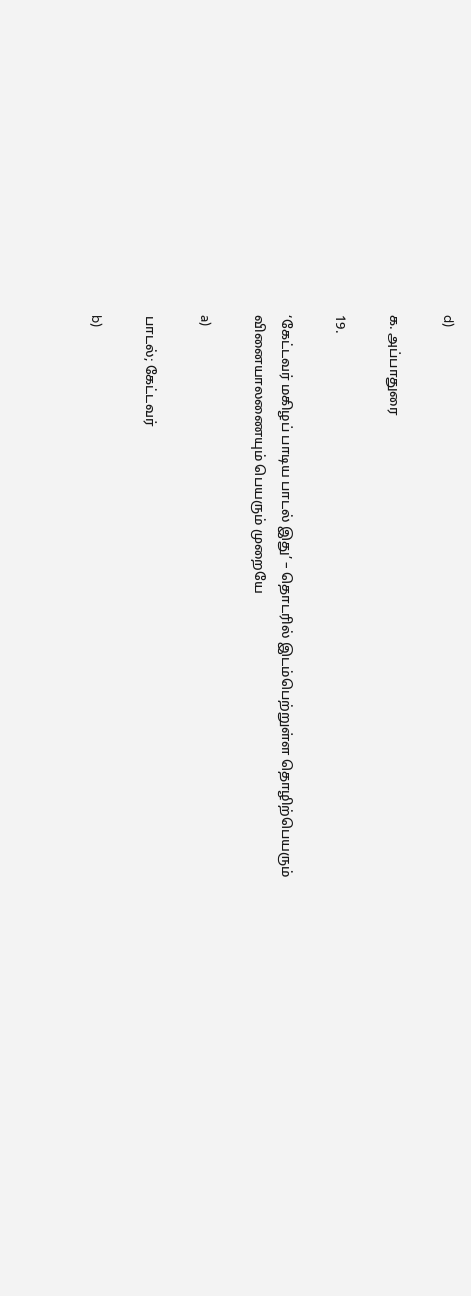d)

க. அப்பாதுரை

19.

‘கேட்டவர் மகிழப் பாடிய பாடல் இது’ – தொடரில் இடம்பெற்றுள்ள தொழிற்பெயரும் வினையாலணையும் பெயரும் முறையே

a)

பாடல்; கேட்டவர்

b)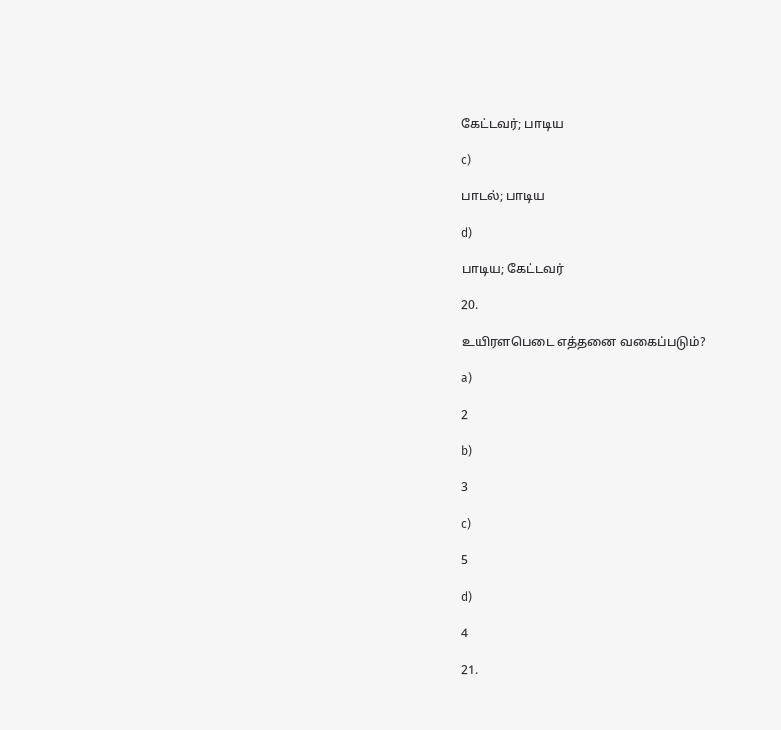கேட்டவர்; பாடிய

c)

பாடல்; பாடிய

d)

பாடிய; கேட்டவர்

20.

உயிரளபெடை எத்தனை வகைப்படும்?

a)

2

b)

3

c)

5

d)

4

21.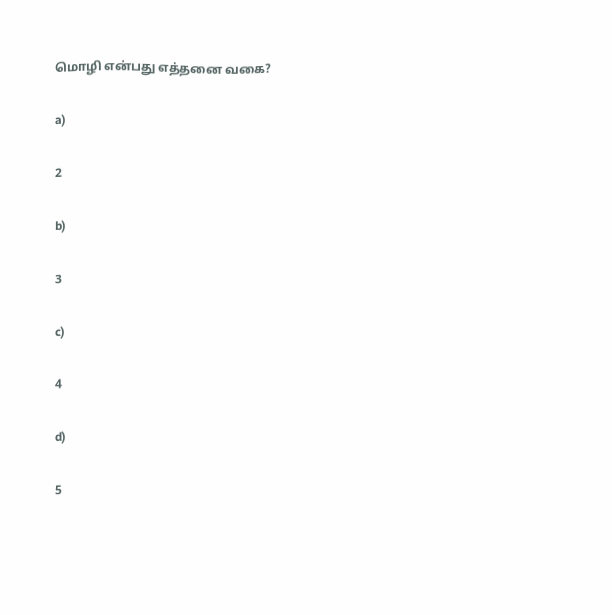மொழி என்பது எத்தனை வகை?

a)

2

b)

3

c)

4

d)

5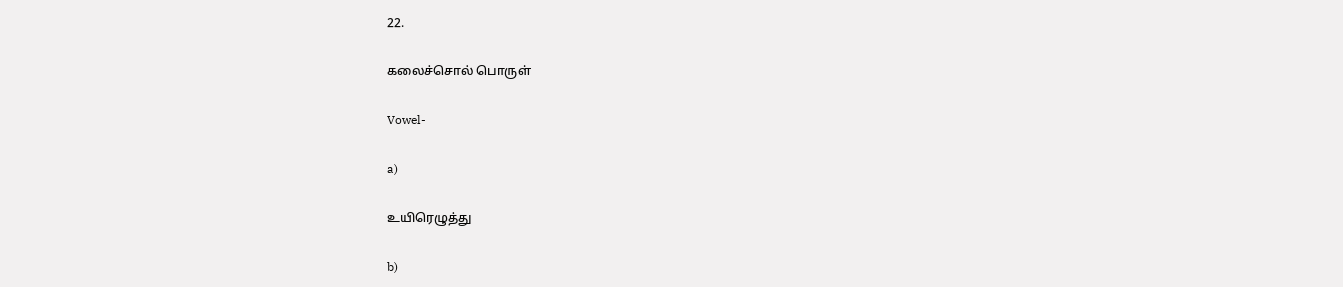22.

கலைச்சொல் பொருள்

Vowel-

a)

உயிரெழுத்து

b)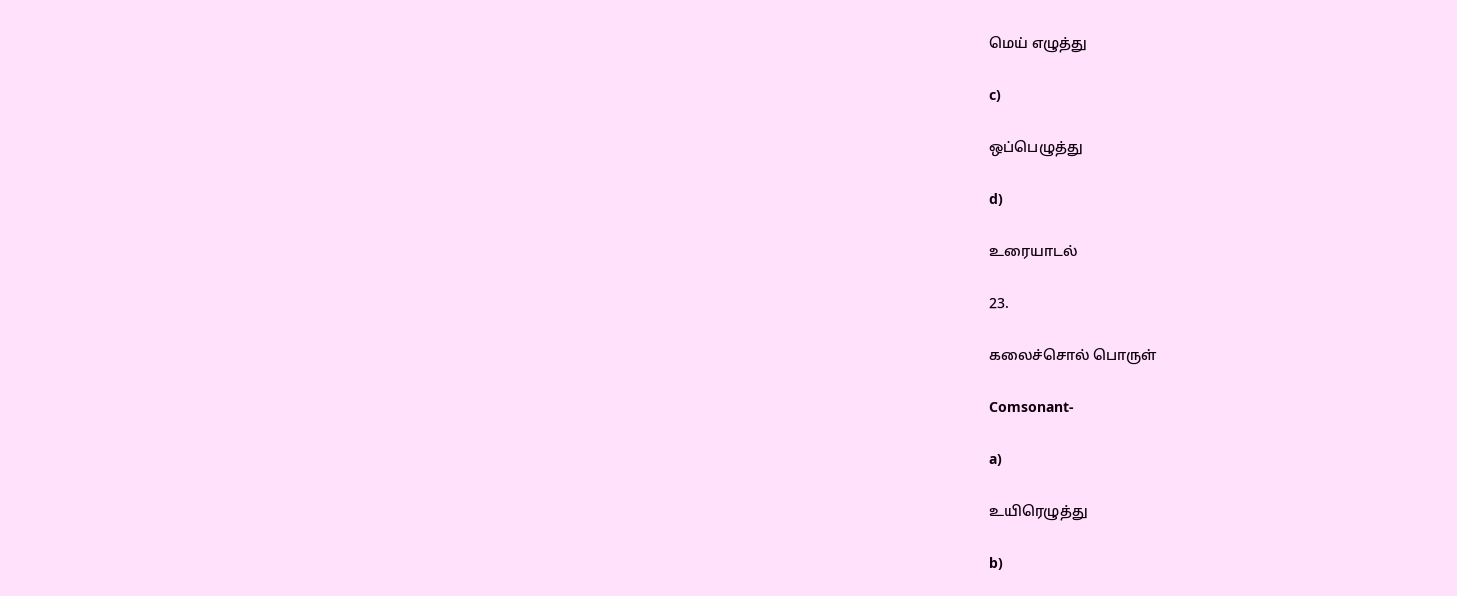மெய் எழுத்து

c)

ஒப்பெழுத்து

d)

உரையாடல்

23.

கலைச்சொல் பொருள்

Comsonant-

a)

உயிரெழுத்து

b)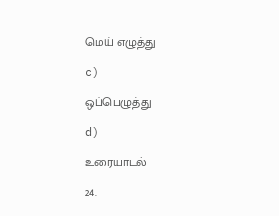மெய் எழுத்து

c)

ஒப்பெழுத்து

d)

உரையாடல்

24.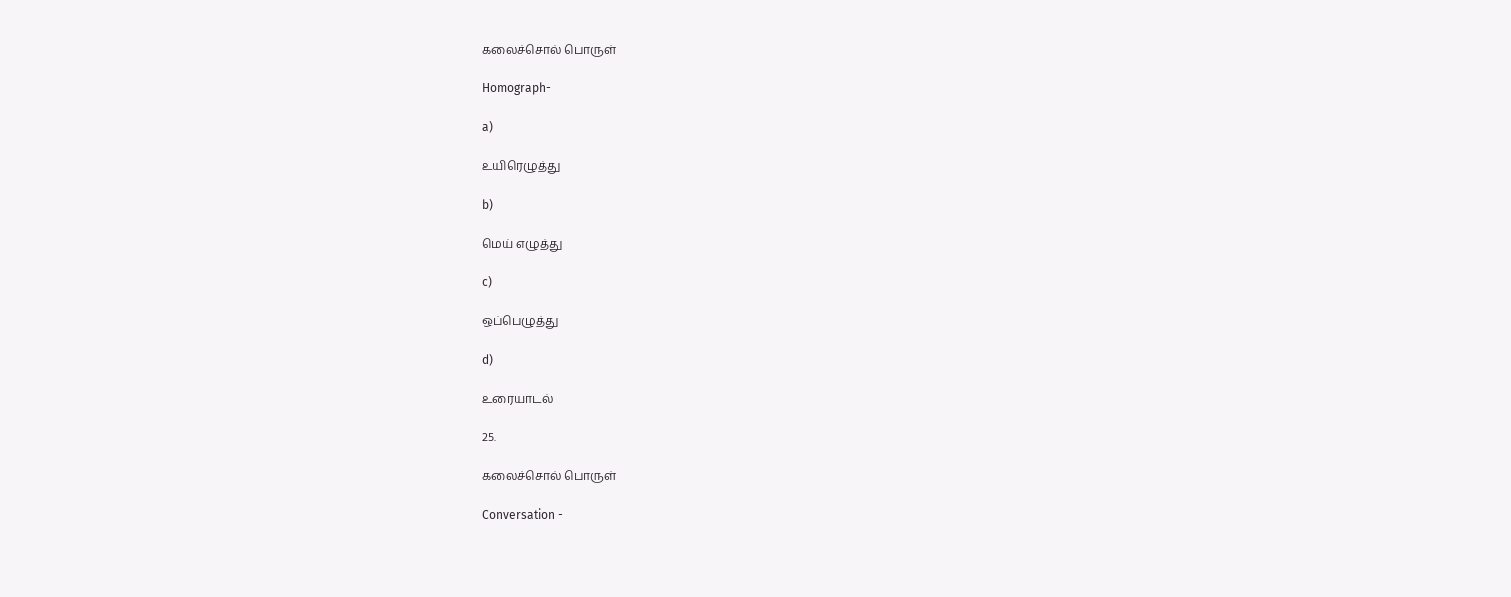கலைச்சொல் பொருள்

Homograph-

a)

உயிரெழுத்து

b)

மெய் எழுத்து

c)

ஒப்பெழுத்து

d)

உரையாடல்

25.

கலைச்சொல் பொருள்

Conversation -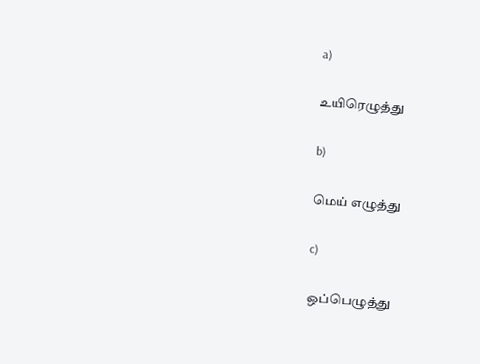a)

உயிரெழுத்து

b)

மெய் எழுத்து

c)

ஒப்பெழுத்து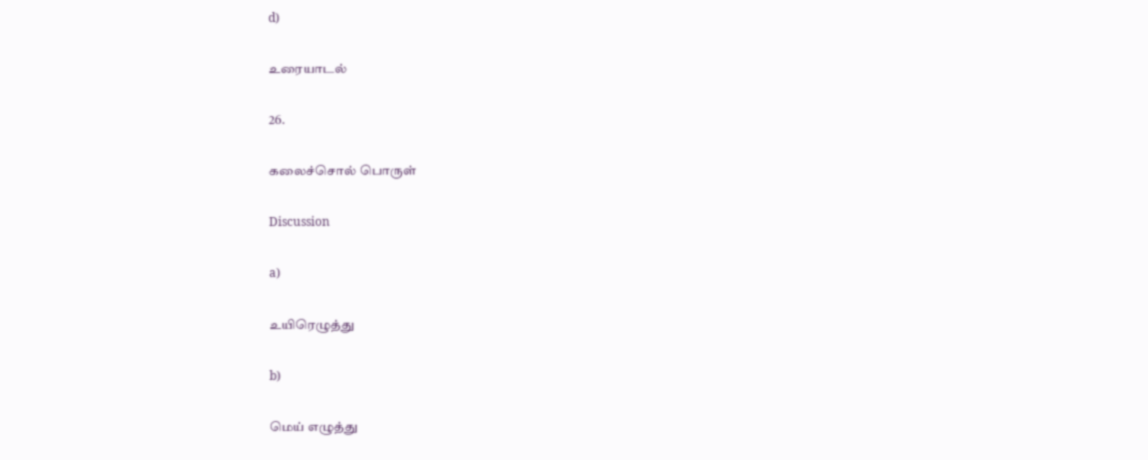d)

உரையாடல்

26.

கலைச்சொல் பொருள்

Discussion

a)

உயிரெழுத்து

b)

மெய் எழுத்து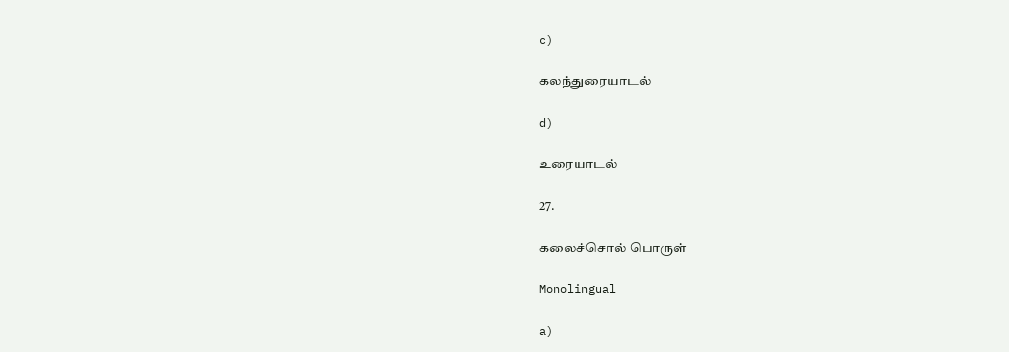c)

கலந்துரையாடல்

d)

உரையாடல்

27.

கலைச்சொல் பொருள்

Monolingual

a)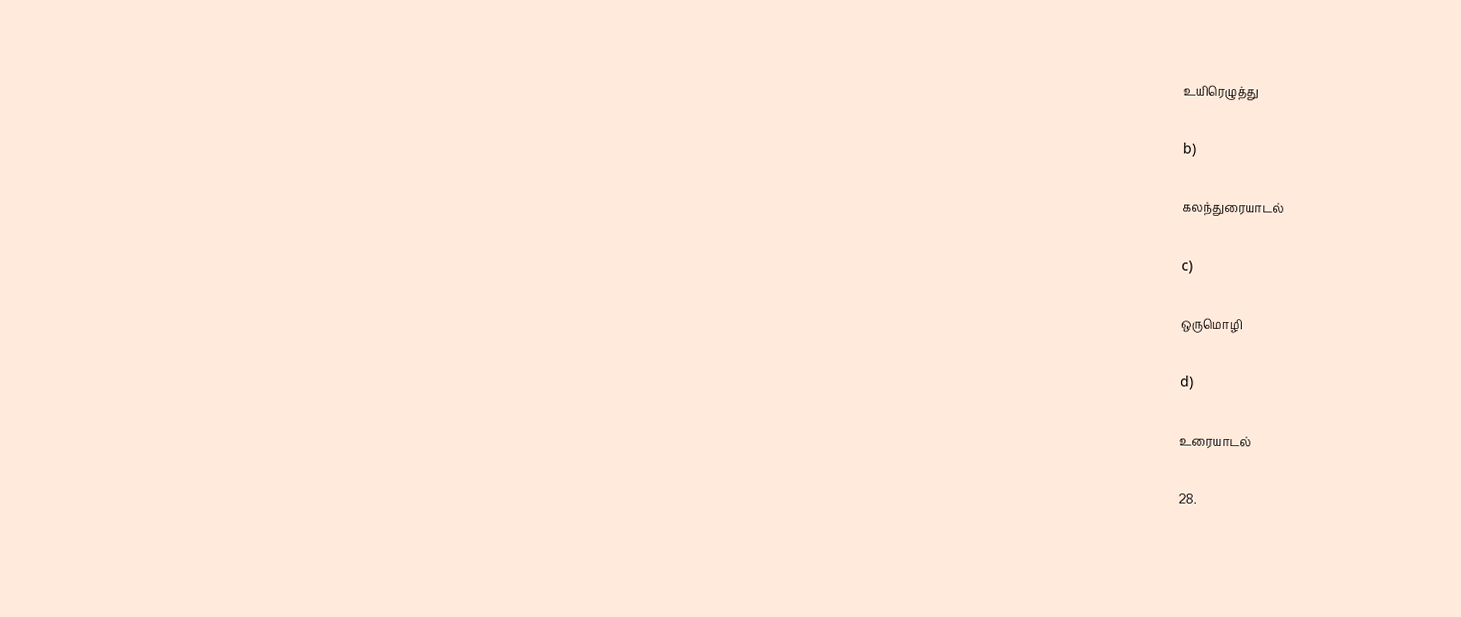உயிரெழுத்து

b)

கலந்துரையாடல்

c)

ஒருமொழி

d)

உரையாடல்

28.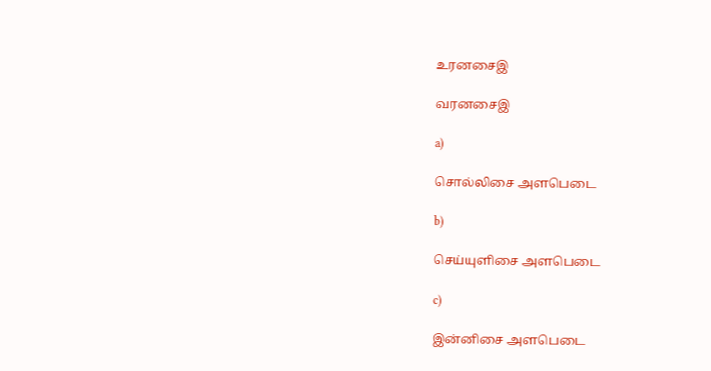உரனசைஇ

வரனசைஇ

a)

சொல்லிசை அளபெடை

b)

செய்யுளிசை அளபெடை

c)

இன்னிசை அளபெடை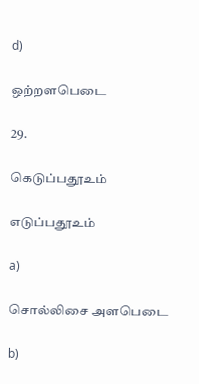d)

ஒற்றளபெடை

29.

கெடுப்பதூஉம்

எடுப்பதூஉம்

a)

சொல்லிசை அளபெடை

b)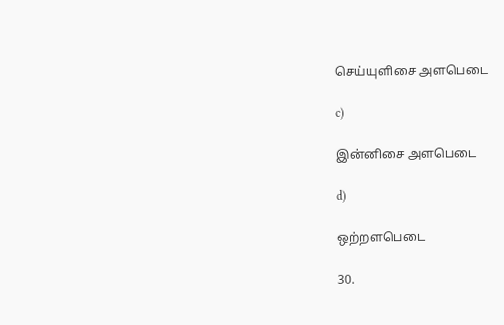செய்யுளிசை அளபெடை

c)

இன்னிசை அளபெடை

d)

ஒற்றளபெடை

30.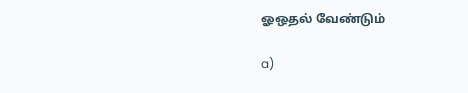ஓஒதல் வேண்டும்

a)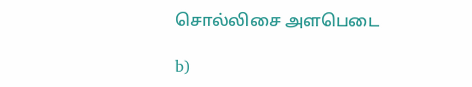சொல்லிசை அளபெடை

b)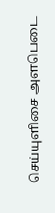செய்யுளிசை அளபெடை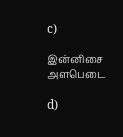c)

இன்னிசை அளபெடை

d)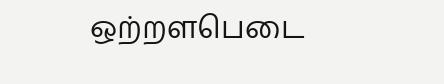ஒற்றளபெடை